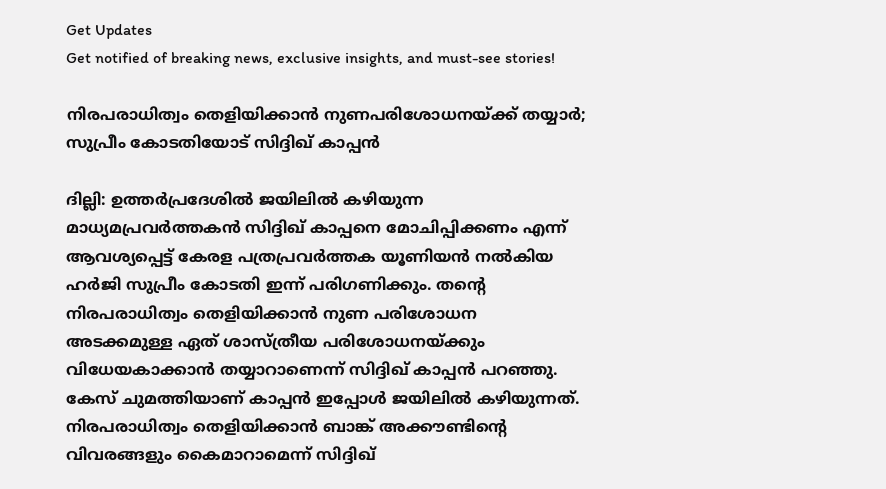Get Updates
Get notified of breaking news, exclusive insights, and must-see stories!

നിരപരാധിത്വം തെളിയിക്കാന്‍ നുണപരിശോധനയ്ക്ക് തയ്യാര്‍; സുപ്രീം കോടതിയോട് സിദ്ദിഖ് കാപ്പന്‍

ദില്ലി: ഉത്തര്‍പ്രദേശില്‍ ജയിലില്‍ കഴിയുന്ന മാധ്യമപ്രവര്‍ത്തകന്‍ സിദ്ദിഖ് കാപ്പനെ മോചിപ്പിക്കണം എന്ന് ആവശ്യപ്പെട്ട് കേരള പത്രപ്രവര്‍ത്തക യൂണിയന്‍ നല്‍കിയ ഹര്‍ജി സുപ്രീം കോടതി ഇന്ന് പരിഗണിക്കും. തന്റെ നിരപരാധിത്വം തെളിയിക്കാന്‍ നുണ പരിശോധന അടക്കമുള്ള ഏത് ശാസ്ത്രീയ പരിശോധനയ്ക്കും വിധേയകാക്കാന്‍ തയ്യാറാണെന്ന് സിദ്ദിഖ് കാപ്പന്‍ പറഞ്ഞു. കേസ് ചുമത്തിയാണ് കാപ്പന്‍ ഇപ്പോള്‍ ജയിലില്‍ കഴിയുന്നത്. നിരപരാധിത്വം തെളിയിക്കാന്‍ ബാങ്ക് അക്കൗണ്ടിന്റെ വിവരങ്ങളും കൈമാറാമെന്ന് സിദ്ദിഖ്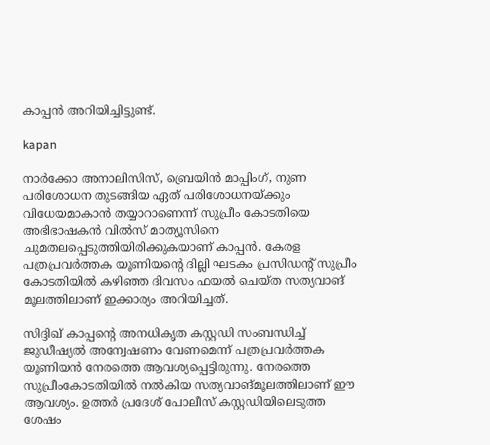കാപ്പന്‍ അറിയിച്ചിട്ടുണ്ട്.

kapan

നാര്‍ക്കോ അനാലിസിസ്, ബ്രെയിന്‍ മാപ്പിംഗ്, നുണ പരിശോധന തുടങ്ങിയ ഏത് പരിശോധനയ്ക്കും വിധേയമാകാന്‍ തയ്യാറാണെന്ന് സുപ്രീം കോടതിയെ അഭിഭാഷകന്‍ വില്‍സ് മാത്യൂസിനെ ചുമതലപ്പെടുത്തിയിരിക്കുകയാണ് കാപ്പന്‍. കേരള പത്രപ്രവര്‍ത്തക യൂണിയന്റെ ദില്ലി ഘടകം പ്രസിഡന്റ് സുപ്രീം കോടതിയില്‍ കഴിഞ്ഞ ദിവസം ഫയല്‍ ചെയ്ത സത്യവാങ് മൂലത്തിലാണ് ഇക്കാര്യം അറിയിച്ചത്.

സിദ്ദിഖ് കാപ്പന്റെ അനധികൃത കസ്റ്റഡി സംബന്ധിച്ച് ജുഡീഷ്യല്‍ അന്വേഷണം വേണമെന്ന് പത്രപ്രവര്‍ത്തക യൂണിയന്‍ നേരത്തെ ആവശ്യപ്പെട്ടിരുന്നു. നേരത്തെ സുപ്രീംകോടതിയില്‍ നല്‍കിയ സത്യവാങ്മൂലത്തിലാണ് ഈ ആവശ്യം. ഉത്തര്‍ പ്രദേശ് പോലീസ് കസ്റ്റഡിയിലെടുത്ത ശേഷം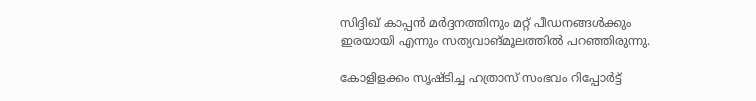സിദ്ദിഖ് കാപ്പന്‍ മര്‍ദ്ദനത്തിനും മറ്റ് പീഡനങ്ങള്‍ക്കും ഇരയായി എന്നും സത്യവാങ്മൂലത്തില്‍ പറഞ്ഞിരുന്നു.

കോളിളക്കം സൃഷ്ടിച്ച ഹത്രാസ് സംഭവം റിപ്പോര്‍ട്ട്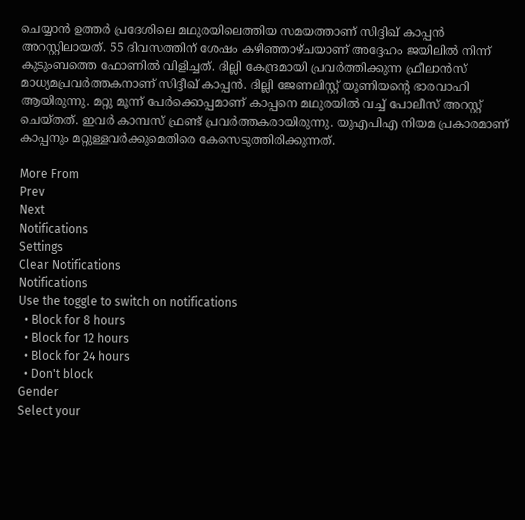ചെയ്യാന്‍ ഉത്തര്‍ പ്രദേശിലെ മഥുരയിലെത്തിയ സമയത്താണ് സിദ്ദിഖ് കാപ്പന്‍ അറസ്റ്റിലായത്. 55 ദിവസത്തിന് ശേഷം കഴിഞ്ഞാഴ്ചയാണ് അദ്ദേഹം ജയിലില്‍ നിന്ന് കുടുംബത്തെ ഫോണില്‍ വിളിച്ചത്. ദില്ലി കേന്ദ്രമായി പ്രവര്‍ത്തിക്കുന്ന ഫ്രീലാന്‍സ് മാധ്യമപ്രവര്‍ത്തകനാണ് സിദ്ദീഖ് കാപ്പന്‍. ദില്ലി ജേണലിസ്റ്റ് യൂണിയന്റെ ഭാരവാഹി ആയിരുന്നു. മറ്റു മൂന്ന് പേര്‍ക്കൊപ്പമാണ് കാപ്പനെ മഥുരയില്‍ വച്ച് പോലീസ് അറസ്റ്റ് ചെയ്തത്. ഇവര്‍ കാമ്പസ് ഫ്രണ്ട് പ്രവര്‍ത്തകരായിരുന്നു. യുഎപിഎ നിയമ പ്രകാരമാണ് കാപ്പനും മറ്റുള്ളവര്‍ക്കുമെതിരെ കേസെടുത്തിരിക്കുന്നത്.

More From
Prev
Next
Notifications
Settings
Clear Notifications
Notifications
Use the toggle to switch on notifications
  • Block for 8 hours
  • Block for 12 hours
  • Block for 24 hours
  • Don't block
Gender
Select your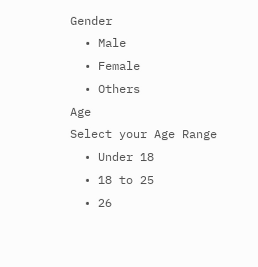Gender
  • Male
  • Female
  • Others
Age
Select your Age Range
  • Under 18
  • 18 to 25
  • 26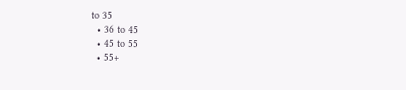to 35
  • 36 to 45
  • 45 to 55
  • 55+